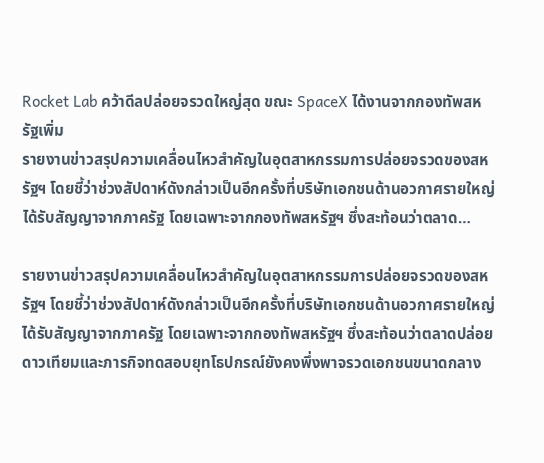Rocket Lab คว้าดีลปล่อยจรวดใหญ่สุด ขณะ SpaceX ได้งานจากกองทัพสหรัฐเพิ่ม
รายงานข่าวสรุปความเคลื่อนไหวสำคัญในอุตสาหกรรมการปล่อยจรวดของสหรัฐฯ โดยชี้ว่าช่วงสัปดาห์ดังกล่าวเป็นอีกครั้งที่บริษัทเอกชนด้านอวกาศรายใหญ่ได้รับสัญญาจากภาครัฐ โดยเฉพาะจากกองทัพสหรัฐฯ ซึ่งสะท้อนว่าตลาด…

รายงานข่าวสรุปความเคลื่อนไหวสำคัญในอุตสาหกรรมการปล่อยจรวดของสหรัฐฯ โดยชี้ว่าช่วงสัปดาห์ดังกล่าวเป็นอีกครั้งที่บริษัทเอกชนด้านอวกาศรายใหญ่ได้รับสัญญาจากภาครัฐ โดยเฉพาะจากกองทัพสหรัฐฯ ซึ่งสะท้อนว่าตลาดปล่อยดาวเทียมและภารกิจทดสอบยุทโธปกรณ์ยังคงพึ่งพาจรวดเอกชนขนาดกลาง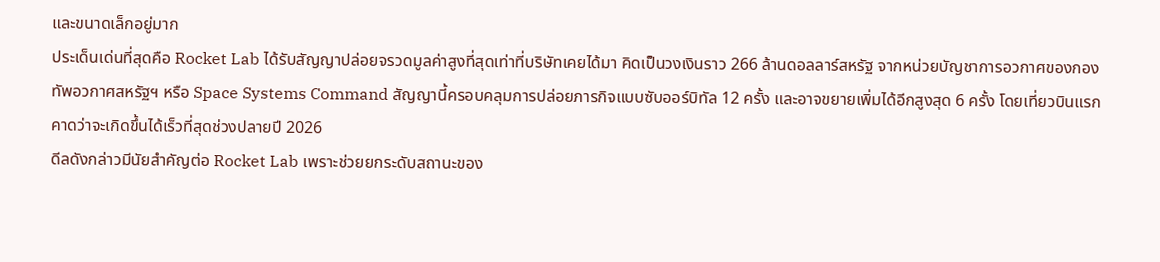และขนาดเล็กอยู่มาก
ประเด็นเด่นที่สุดคือ Rocket Lab ได้รับสัญญาปล่อยจรวดมูลค่าสูงที่สุดเท่าที่บริษัทเคยได้มา คิดเป็นวงเงินราว 266 ล้านดอลลาร์สหรัฐ จากหน่วยบัญชาการอวกาศของกองทัพอวกาศสหรัฐฯ หรือ Space Systems Command สัญญานี้ครอบคลุมการปล่อยภารกิจแบบซับออร์บิทัล 12 ครั้ง และอาจขยายเพิ่มได้อีกสูงสุด 6 ครั้ง โดยเที่ยวบินแรกคาดว่าจะเกิดขึ้นได้เร็วที่สุดช่วงปลายปี 2026
ดีลดังกล่าวมีนัยสำคัญต่อ Rocket Lab เพราะช่วยยกระดับสถานะของ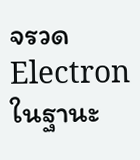จรวด Electron ในฐานะ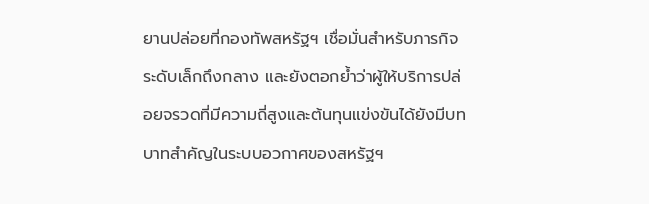ยานปล่อยที่กองทัพสหรัฐฯ เชื่อมั่นสำหรับภารกิจระดับเล็กถึงกลาง และยังตอกย้ำว่าผู้ให้บริการปล่อยจรวดที่มีความถี่สูงและต้นทุนแข่งขันได้ยังมีบทบาทสำคัญในระบบอวกาศของสหรัฐฯ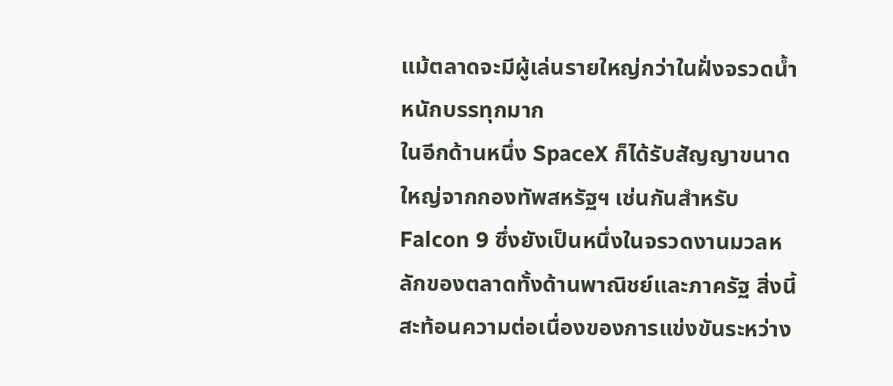แม้ตลาดจะมีผู้เล่นรายใหญ่กว่าในฝั่งจรวดน้ำหนักบรรทุกมาก
ในอีกด้านหนึ่ง SpaceX ก็ได้รับสัญญาขนาดใหญ่จากกองทัพสหรัฐฯ เช่นกันสำหรับ Falcon 9 ซึ่งยังเป็นหนึ่งในจรวดงานมวลหลักของตลาดทั้งด้านพาณิชย์และภาครัฐ สิ่งนี้สะท้อนความต่อเนื่องของการแข่งขันระหว่าง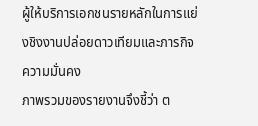ผู้ให้บริการเอกชนรายหลักในการแย่งชิงงานปล่อยดาวเทียมและภารกิจความมั่นคง
ภาพรวมของรายงานจึงชี้ว่า ต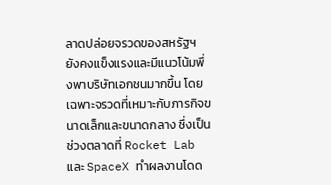ลาดปล่อยจรวดของสหรัฐฯ ยังคงแข็งแรงและมีแนวโน้มพึ่งพาบริษัทเอกชนมากขึ้น โดยเฉพาะจรวดที่เหมาะกับภารกิจขนาดเล็กและขนาดกลาง ซึ่งเป็นช่วงตลาดที่ Rocket Lab และ SpaceX ทำผลงานโดด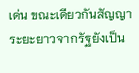เด่น ขณะเดียวกันสัญญาระยะยาวจากรัฐยังเป็น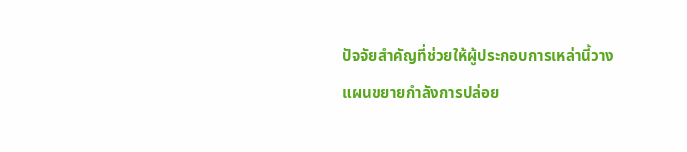ปัจจัยสำคัญที่ช่วยให้ผู้ประกอบการเหล่านี้วางแผนขยายกำลังการปล่อย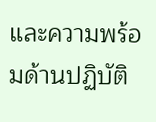และความพร้อมด้านปฏิบัติ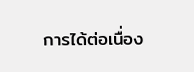การได้ต่อเนื่อง